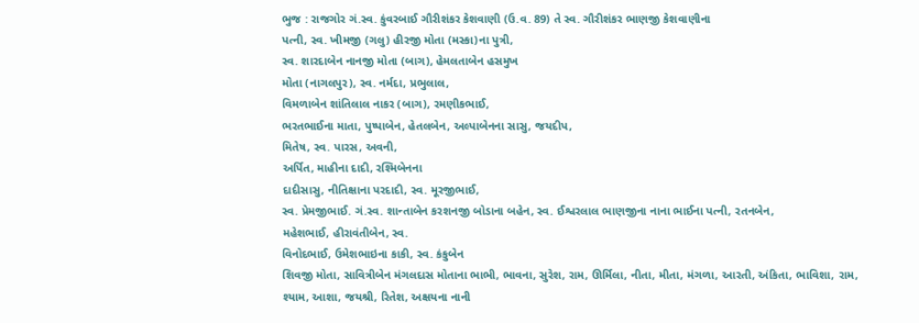ભુજ : રાજગોર ગં.સ્વ. કુંવરબાઈ ગૌરીશંકર કેશવાણી (ઉ.વ. 89) તે સ્વ. ગૌરીશંકર ભાણજી કેશવાણીના
પત્ની, સ્વ. ખીમજી (ગલુ) હીરજી મોતા (મસ્કા)ના પુત્રી,
સ્વ. શારદાબેન નાનજી મોતા (બાગ), હેમલતાબેન હસમુખ
મોતા (નાગલપુર), સ્વ. નર્મદા, પ્રભુલાલ,
વિમળાબેન શાંતિલાલ નાકર (બાગ), રમણીકભાઈ,
ભરતભાઈના માતા, પુષ્પાબેન, હેતલબેન, અલ્પાબેનના સાસુ, જયદીપ,
મિતેષ, સ્વ. પારસ, અવની,
અર્પિત, માહીના દાદી, રશ્મિબેનના
દાદીસાસુ, નીતિક્ષાના પરદાદી, સ્વ. મૂરજીભાઈ,
સ્વ. પ્રેમજીભાઈ. ગં.સ્વ. શાન્તાબેન કરશનજી બોડાના બહેન, સ્વ. ઈશ્વરલાલ ભાણજીના નાના ભાઈના પત્ની, રતનબેન,
મહેશભાઈ, હીરાવંતીબેન, સ્વ.
વિનોદભાઈ, ઉમેશભાઇના કાકી, સ્વ. કંકુબેન
શિવજી મોતા, સાવિત્રીબેન મંગલદાસ મોતાના ભાભી, ભાવના, સુરેશ, રામ, ઊર્મિલા, નીતા, મીતા, મંગળા, આરતી, અંકિતા, ભાવિશા, રામ, શ્યામ, આશા, જયશ્રી, રિતેશ, અક્ષયના નાની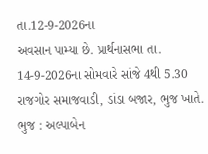તા.12-9-2026ના
અવસાન પામ્યા છે. પ્રાર્થનાસભા તા. 14-9-2026ના સોમવારે સાંજે 4થી 5.30 રાજગોર સમાજવાડી, ડાંડા બજાર, ભુજ ખાતે.
ભુજ : અલ્પાબેન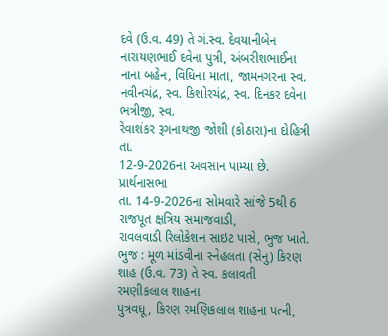દવે (ઉ.વ. 49) તે ગં.સ્વ. દેવયાનીબેન નારાયણભાઈ દવેના પુત્રી, અંબરીશભાઈના નાના બહેન, વિધિના માતા, જામનગરના સ્વ. નવીનચંદ્ર, સ્વ. કિશોરચંદ્ર, સ્વ. દિનકર દવેના ભત્રીજી, સ્વ.
રેવાશંકર રૂગનાથજી જોશી (કોઠારા)ના દોહિત્રી તા.
12-9-2026ના અવસાન પામ્યા છે. પ્રાર્થનાસભા
તા. 14-9-2026ના સોમવારે સાંજે 5થી 6 રાજપૂત ક્ષત્રિય સમાજવાડી,
રાવલવાડી રિલોકેશન સાઇટ પાસે, ભુજ ખાતે.
ભુજ : મૂળ માંડવીના સ્નેહલતા (સેનુ) કિરણ શાહ (ઉ.વ. 73) તે સ્વ. કલાવતી રમણીકલાલ શાહના
પુત્રવધૂ, કિરણ રમણિકલાલ શાહના પત્ની,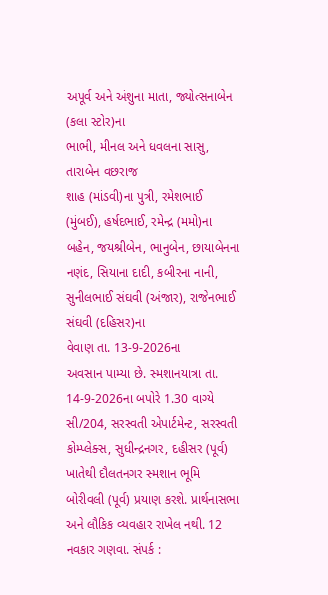અપૂર્વ અને અંશુના માતા, જ્યોત્સનાબેન (કલા સ્ટોર)ના
ભાભી, મીનલ અને ધવલના સાસુ, તારાબેન વછરાજ
શાહ (માંડવી)ના પુત્રી, રમેશભાઈ (મુંબઈ), હર્ષદભાઈ, રમેન્દ્ર (મમો)ના બહેન, જયશ્રીબેન, ભાનુબેન, છાયાબેનના
નણંદ, સિયાના દાદી, કબીરના નાની,
સુનીલભાઈ સંઘવી (અંજાર), રાજેનભાઈ સંઘવી (દહિસર)ના
વેવાણ તા. 13-9-2026ના
અવસાન પામ્યા છે. સ્મશાનયાત્રા તા. 14-9-2026ના બપોરે 1.30 વાગ્યે સી/204, સરસ્વતી એપાર્ટમેન્ટ, સરસ્વતી કોમ્પ્લેક્સ, સુધીન્દ્રનગર, દહીસર (પૂર્વ) ખાતેથી દૌલતનગર સ્મશાન ભૂમિ
બોરીવલી (પૂર્વ) પ્રયાણ કરશે. પ્રાર્થનાસભા અને લૌકિક વ્યવહાર રાખેલ નથી. 12 નવકાર ગણવા. સંપર્ક :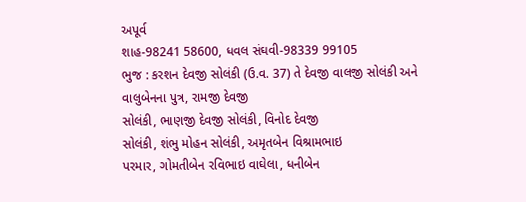અપૂર્વ
શાહ-98241 58600, ધવલ સંઘવી-98339 99105
ભુજ : કરશન દેવજી સોલંકી (ઉ.વ. 37) તે દેવજી વાલજી સોલંકી અને
વાલુબેનના પુત્ર, રામજી દેવજી
સોલંકી, ભાણજી દેવજી સોલંકી, વિનોદ દેવજી
સોલંકી, શંભુ મોહન સોલંકી, અમૃતબેન વિશ્રામભાઇ
પરમાર, ગોમતીબેન રવિભાઇ વાઘેલા, ધનીબેન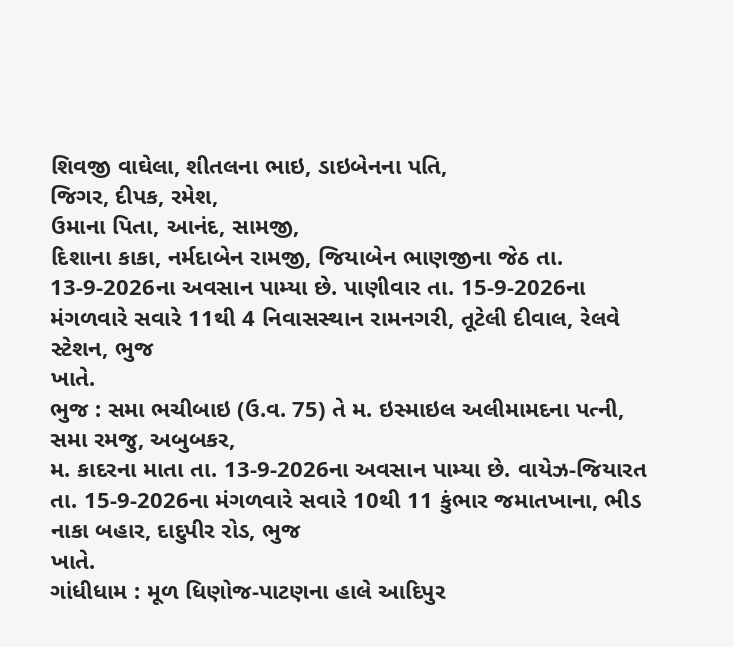શિવજી વાઘેલા, શીતલના ભાઇ, ડાઇબેનના પતિ,
જિગર, દીપક, રમેશ,
ઉમાના પિતા, આનંદ, સામજી,
દિશાના કાકા, નર્મદાબેન રામજી, જિયાબેન ભાણજીના જેઠ તા. 13-9-2026ના અવસાન પામ્યા છે. પાણીવાર તા. 15-9-2026ના મંગળવારે સવારે 11થી 4 નિવાસસ્થાન રામનગરી, તૂટેલી દીવાલ, રેલવે સ્ટેશન, ભુજ
ખાતે.
ભુજ : સમા ભચીબાઇ (ઉ.વ. 75) તે મ. ઇસ્માઇલ અલીમામદના પત્ની, સમા રમજુ, અબુબકર,
મ. કાદરના માતા તા. 13-9-2026ના અવસાન પામ્યા છે. વાયેઝ-જિયારત તા. 15-9-2026ના મંગળવારે સવારે 10થી 11 કુંભાર જમાતખાના, ભીડ નાકા બહાર, દાદુપીર રોડ, ભુજ
ખાતે.
ગાંધીધામ : મૂળ ધિણોજ-પાટણના હાલે આદિપુર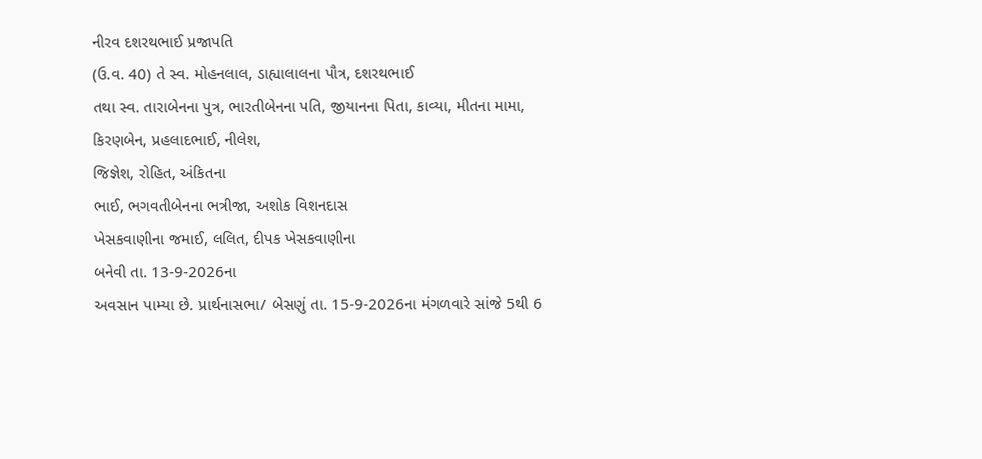નીરવ દશરથભાઈ પ્રજાપતિ
(ઉ.વ. 40) તે સ્વ. મોહનલાલ, ડાહ્યાલાલના પૌત્ર, દશરથભાઈ
તથા સ્વ. તારાબેનના પુત્ર, ભારતીબેનના પતિ, જીયાનના પિતા, કાવ્યા, મીતના મામા,
કિરણબેન, પ્રહલાદભાઈ, નીલેશ,
જિજ્ઞેશ, રોહિત, અંકિતના
ભાઈ, ભગવતીબેનના ભત્રીજા, અશોક વિશનદાસ
ખેસકવાણીના જમાઈ, લલિત, દીપક ખેસકવાણીના
બનેવી તા. 13-9-2026ના
અવસાન પામ્યા છે. પ્રાર્થનાસભા/ બેસણું તા. 15-9-2026ના મંગળવારે સાંજે 5થી 6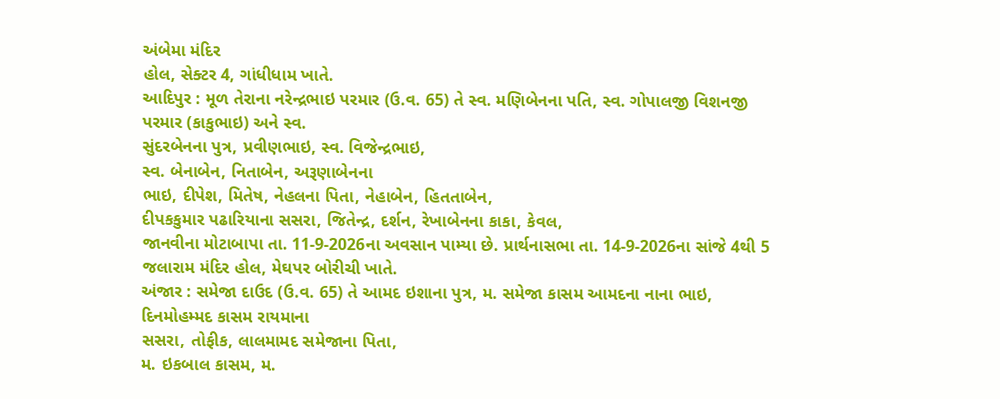અંબેમા મંદિર
હોલ, સેક્ટર 4, ગાંધીધામ ખાતે.
આદિપુર : મૂળ તેરાના નરેન્દ્રભાઇ પરમાર (ઉ.વ. 65) તે સ્વ. મણિબેનના પતિ, સ્વ. ગોપાલજી વિશનજી પરમાર (કાકુભાઇ) અને સ્વ.
સુંદરબેનના પુત્ર, પ્રવીણભાઇ, સ્વ. વિજેન્દ્રભાઇ,
સ્વ. બેનાબેન, નિતાબેન, અરૂણાબેનના
ભાઇ, દીપેશ, મિતેષ, નેહલના પિતા, નેહાબેન, હિતતાબેન,
દીપકકુમાર પઢારિયાના સસરા, જિતેન્દ્ર, દર્શન, રેખાબેનના કાકા, કેવલ,
જાનવીના મોટાબાપા તા. 11-9-2026ના અવસાન પામ્યા છે. પ્રાર્થનાસભા તા. 14-9-2026ના સાંજે 4થી 5 જલારામ મંદિર હોલ, મેઘપર બોરીચી ખાતે.
અંજાર : સમેજા દાઉદ (ઉ.વ. 65) તે આમદ ઇશાના પુત્ર, મ. સમેજા કાસમ આમદના નાના ભાઇ, દિનમોહમ્મદ કાસમ રાયમાના
સસરા, તોફીક, લાલમામદ સમેજાના પિતા,
મ. ઇકબાલ કાસમ, મ.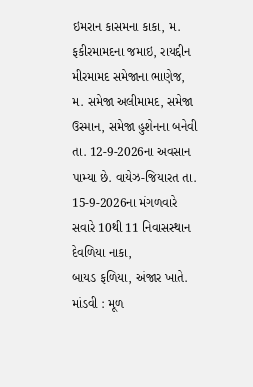ઇમરાન કાસમના કાકા, મ. ફકીરમામદના જમાઇ, રાયદ્દીન મીરમામદ સમેજાના ભાણેજ,
મ. સમેજા અલીમામદ, સમેજા ઉસ્માન, સમેજા હુશેનના બનેવી તા. 12-9-2026ના અવસાન પામ્યા છે. વાયેઝ-જિયારત તા. 15-9-2026ના મંગળવારે સવારે 10થી 11 નિવાસસ્થાન દેવળિયા નાકા,
બાયડ ફળિયા, અંજાર ખાતે.
માંડવી : મૂળ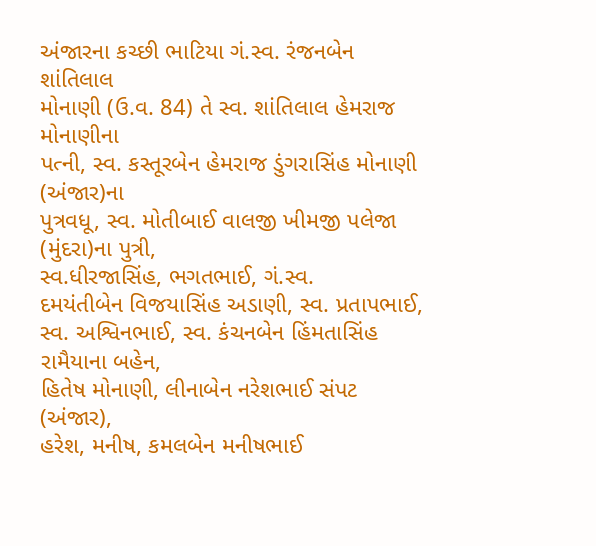અંજારના કચ્છી ભાટિયા ગં.સ્વ. રંજનબેન શાંતિલાલ
મોનાણી (ઉ.વ. 84) તે સ્વ. શાંતિલાલ હેમરાજ મોનાણીના
પત્ની, સ્વ. કસ્તૂરબેન હેમરાજ ડુંગરાસિંહ મોનાણી (અંજાર)ના
પુત્રવધૂ, સ્વ. મોતીબાઈ વાલજી ખીમજી પલેજા (મુંદરા)ના પુત્રી,
સ્વ.ધીરજાસિંહ, ભગતભાઈ, ગં.સ્વ.
દમયંતીબેન વિજયાસિંહ અડાણી, સ્વ. પ્રતાપભાઈ, સ્વ. અશ્વિનભાઈ, સ્વ. કંચનબેન હિંમતાસિંહ રામૈયાના બહેન,
હિતેષ મોનાણી, લીનાબેન નરેશભાઈ સંપટ (અંજાર),
હરેશ, મનીષ, કમલબેન મનીષભાઈ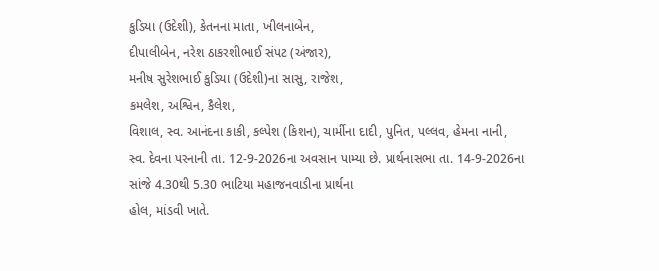કુડિયા (ઉદેશી), કેતનના માતા, ખીલનાબેન,
દીપાલીબેન, નરેશ ઠાકરશીભાઈ સંપટ (અંજાર),
મનીષ સુરેશભાઈ કુડિયા (ઉદેશી)ના સાસુ, રાજેશ,
કમલેશ, અશ્વિન, કૈલેશ,
વિશાલ, સ્વ. આનંદના કાકી, કલ્પેશ (કિશન), ચાર્મીના દાદી, પુનિત, પલ્લવ, હેમના નાની,
સ્વ. દેવના પરનાની તા. 12-9-2026ના અવસાન પામ્યા છે. પ્રાર્થનાસભા તા. 14-9-2026ના સાંજે 4.30થી 5.30 ભાટિયા મહાજનવાડીના પ્રાર્થના
હોલ, માંડવી ખાતે.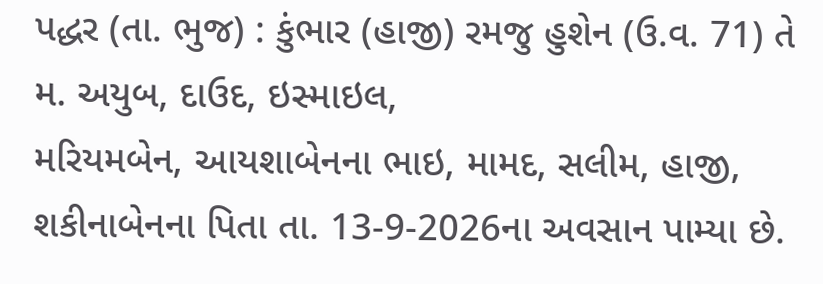પદ્ધર (તા. ભુજ) : કુંભાર (હાજી) રમજુ હુશેન (ઉ.વ. 71) તે મ. અયુબ, દાઉદ, ઇસ્માઇલ,
મરિયમબેન, આયશાબેનના ભાઇ, મામદ, સલીમ, હાજી, શકીનાબેનના પિતા તા. 13-9-2026ના અવસાન પામ્યા છે.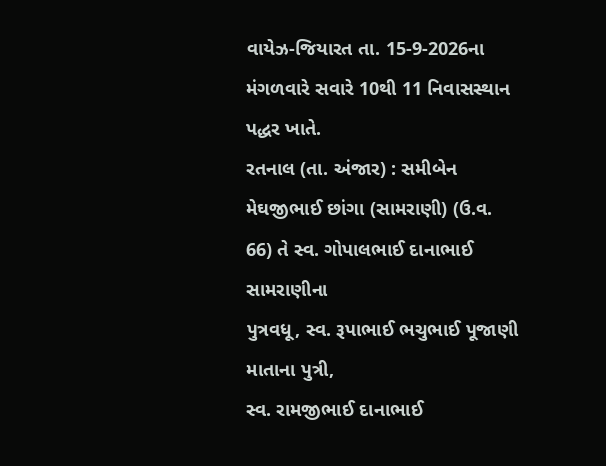વાયેઝ-જિયારત તા. 15-9-2026ના મંગળવારે સવારે 10થી 11 નિવાસસ્થાન પદ્ધર ખાતે.
રતનાલ (તા. અંજાર) : સમીબેન મેઘજીભાઈ છાંગા (સામરાણી) (ઉ.વ.
66) તે સ્વ. ગોપાલભાઈ દાનાભાઈ સામરાણીના
પુત્રવધૂ, સ્વ. રૂપાભાઈ ભચુભાઈ પૂજાણી માતાના પુત્રી,
સ્વ. રામજીભાઈ દાનાભાઈ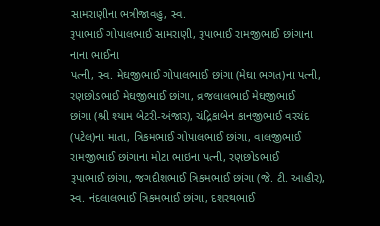સામરાણીના ભત્રીજાવહુ, સ્વ.
રૂપાભાઈ ગોપાલભાઈ સામરાણી, રૂપાભાઈ રામજીભાઈ છાંગાના નાના ભાઈના
પત્ની, સ્વ. મેઘજીભાઈ ગોપાલભાઈ છાંગા (મેઘા ભગત)ના પત્ની,
રણછોડભાઈ મેઘજીભાઈ છાંગા, વ્રજલાલભાઈ મેઘજીભાઈ
છાંગા (શ્રી શ્યામ બેટરી-અંજાર), ચંદ્રિકાબેન કાનજીભાઈ વરચંદ
(પટેલ)ના માતા, ત્રિકમભાઈ ગોપાલભાઈ છાંગા, વાલજીભાઈ રામજીભાઈ છાંગાના મોટા ભાઇના પત્ની, રણછોડભાઈ
રૂપાભાઈ છાંગા, જગદીશભાઈ ત્રિકમભાઈ છાંગા (જે. ટી. આહીર),
સ્વ. નંદલાલભાઈ ત્રિકમભાઈ છાંગા, દશરથભાઈ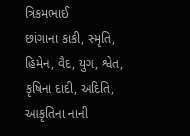ત્રિકમભાઈ
છાંગાના કાકી, સ્મૃતિ, હિમેન, વૈદ, યુગ, શ્વેત, કૃષિના દાદી, અદિતિ, આકૃતિના નાની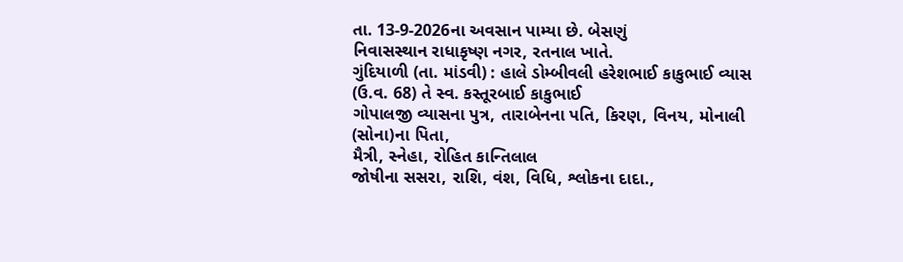તા. 13-9-2026ના અવસાન પામ્યા છે. બેસણું
નિવાસસ્થાન રાધાકૃષ્ણ નગર, રતનાલ ખાતે.
ગુંદિયાળી (તા. માંડવી) : હાલે ડોમ્બીવલી હરેશભાઈ કાકુભાઈ વ્યાસ
(ઉ.વ. 68) તે સ્વ. કસ્તૂરબાઈ કાકુભાઈ
ગોપાલજી વ્યાસના પુત્ર, તારાબેનના પતિ, કિરણ, વિનય, મોનાલી (સોના)ના પિતા,
મૈત્રી, સ્નેહા, રોહિત કાન્તિલાલ
જોષીના સસરા, રાશિ, વંશ, વિધિ, શ્લોકના દાદા.,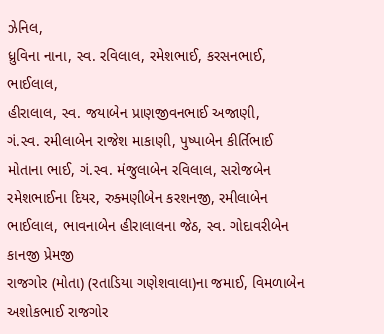ઝેનિલ,
ધ્રુવિના નાના, સ્વ. રવિલાલ, રમેશભાઈ, કરસનભાઈ, ભાઈલાલ,
હીરાલાલ, સ્વ. જયાબેન પ્રાણજીવનભાઈ અજાણી,
ગં.સ્વ. રમીલાબેન રાજેશ માકાણી, પુષ્પાબેન કીર્તિભાઈ
મોતાના ભાઈ, ગં.સ્વ. મંજુલાબેન રવિલાલ, સરોજબેન રમેશભાઈના દિયર, રુક્મણીબેન કરશનજી, રમીલાબેન ભાઈલાલ, ભાવનાબેન હીરાલાલના જેઠ, સ્વ. ગોદાવરીબેન કાનજી પ્રેમજી
રાજગોર (મોતા) (રતાડિયા ગણેશવાલા)ના જમાઈ, વિમળાબેન અશોકભાઈ રાજગોર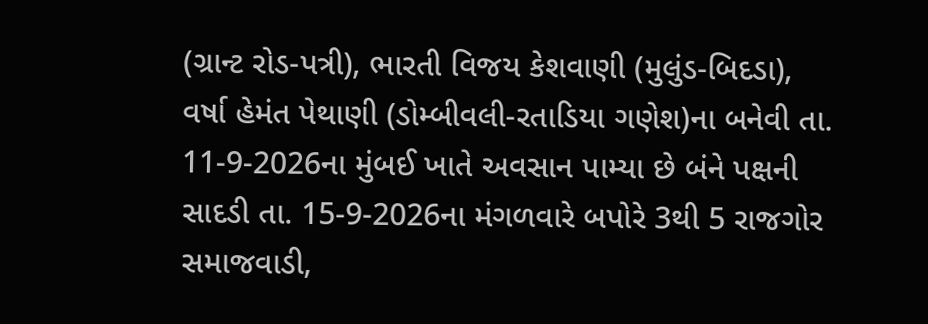(ગ્રાન્ટ રોડ-પત્રી), ભારતી વિજય કેશવાણી (મુલુંડ-બિદડા),
વર્ષા હેમંત પેથાણી (ડોમ્બીવલી-રતાડિયા ગણેશ)ના બનેવી તા. 11-9-2026ના મુંબઈ ખાતે અવસાન પામ્યા છે બંને પક્ષની સાદડી તા. 15-9-2026ના મંગળવારે બપોરે 3થી 5 રાજગોર સમાજવાડી,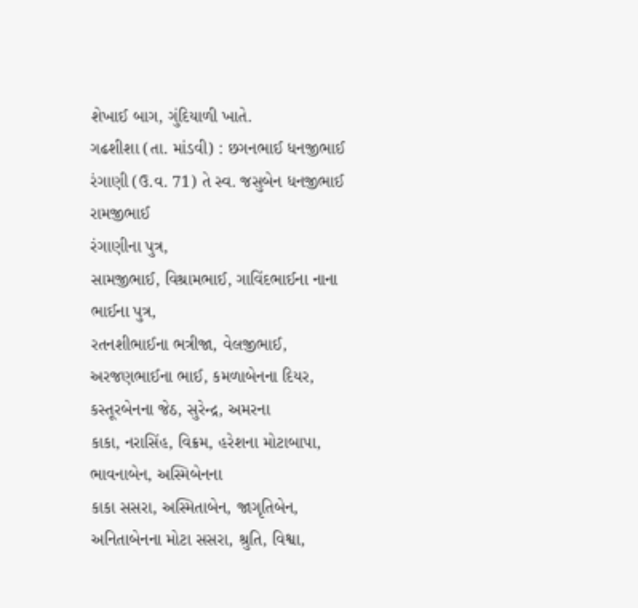શેખાઈ બાગ, ગુંદિયાળી ખાતે.
ગઢશીશા (તા. માંડવી) : છગનભાઈ ધનજીભાઈ રંગાણી (ઉ.વ. 71) તે સ્વ. જસુબેન ધનજીભાઈ રામજીભાઈ
રંગાણીના પુત્ર,
સામજીભાઈ, વિશ્રામભાઈ, ગાવિંદભાઈના નાના ભાઈના પુત્ર,
રતનશીભાઈના ભત્રીજા, વેલજીભાઈ, અરજણભાઈના ભાઈ, કમળાબેનના દિયર, કસ્તૂરબેનના જેઠ, સુરેન્દ્ર, અમરના
કાકા, નરાસિંહ, વિક્રમ, હરેશના મોટાબાપા, ભાવનાબેન, અસ્મિબેનના
કાકા સસરા, અસ્મિતાબેન, જાગૃતિબેન,
અનિતાબેનના મોટા સસરા, શ્રુતિ, વિશ્વા,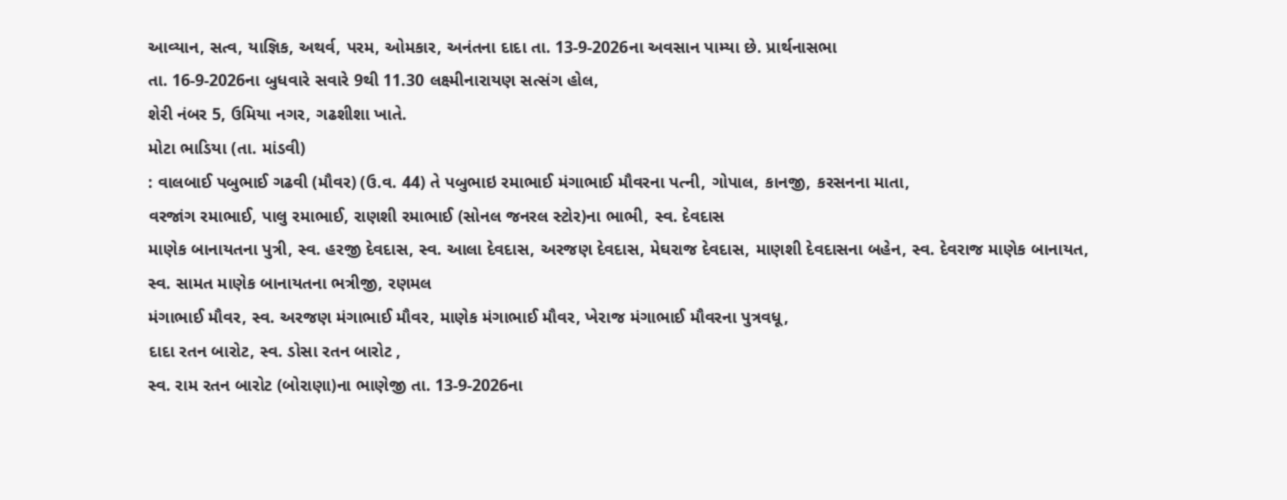આવ્યાન, સત્વ, યાજ્ઞિક, અથર્વ, પરમ, ઓમકાર, અનંતના દાદા તા. 13-9-2026ના અવસાન પામ્યા છે. પ્રાર્થનાસભા
તા. 16-9-2026ના બુધવારે સવારે 9થી 11.30 લક્ષ્મીનારાયણ સત્સંગ હોલ,
શેરી નંબર 5, ઉમિયા નગર, ગઢશીશા ખાતે.
મોટા ભાડિયા (તા. માંડવી)
: વાલબાઈ પબુભાઈ ગઢવી (મૌવર) (ઉ.વ. 44) તે પબુભાઇ રમાભાઈ મંગાભાઈ મૌવરના પત્ની, ગોપાલ, કાનજી, કરસનના માતા,
વરજાંગ રમાભાઈ, પાલુ રમાભાઈ, રાણશી રમાભાઈ (સોનલ જનરલ સ્ટોર)ના ભાભી, સ્વ. દેવદાસ
માણેક બાનાયતના પુત્રી, સ્વ. હરજી દેવદાસ, સ્વ. આલા દેવદાસ, અરજણ દેવદાસ, મેઘરાજ દેવદાસ, માણશી દેવદાસના બહેન, સ્વ. દેવરાજ માણેક બાનાયત,
સ્વ. સામત માણેક બાનાયતના ભત્રીજી, રણમલ
મંગાભાઈ મૌવર, સ્વ. અરજણ મંગાભાઈ મૌવર, માણેક મંગાભાઈ મૌવર, ખેરાજ મંગાભાઈ મૌવરના પુત્રવધૂ,
દાદા રતન બારોટ, સ્વ. ડોસા રતન બારોટ ,
સ્વ. રામ રતન બારોટ (બોરાણા)ના ભાણેજી તા. 13-9-2026ના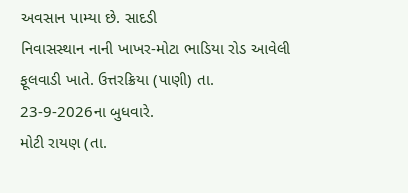અવસાન પામ્યા છે. સાદડી
નિવાસસ્થાન નાની ખાખર-મોટા ભાડિયા રોડ આવેલી ફૂલવાડી ખાતે. ઉત્તરક્રિયા (પાણી) તા.
23-9-2026ના બુધવારે.
મોટી રાયણ (તા.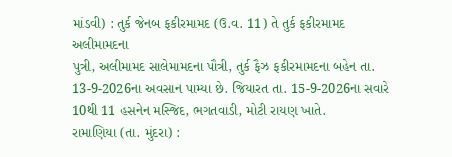માંડવી) : તુર્ક જેનબ ફકીરમામદ (ઉ.વ. 11) તે તુર્ક ફકીરમામદ અલીમામદના
પુત્રી, અલીમામદ સાલેમામદના પૌત્રી, તુર્ક ફૈઝ ફકીરમામદના બહેન તા. 13-9-2026ના અવસાન પામ્યા છે. જિયારત તા. 15-9-2026ના સવારે 10થી 11 હસનેન મસ્જિદ, ભગતવાડી, મોટી રાયણ ખાતે.
રામાણિયા (તા. મુંદરા) :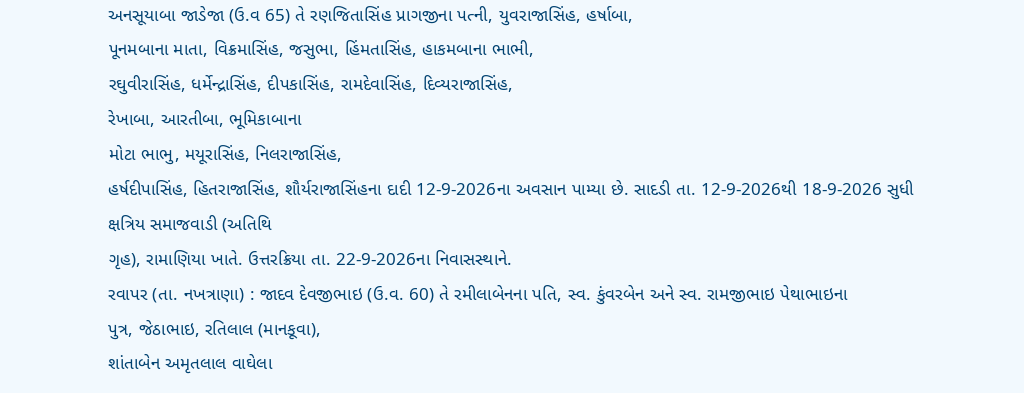અનસૂયાબા જાડેજા (ઉ.વ 65) તે રણજિતાસિંહ પ્રાગજીના પત્ની, યુવરાજાસિંહ, હર્ષાબા,
પૂનમબાના માતા, વિક્રમાસિંહ, જસુભા, હિંમતાસિંહ, હાકમબાના ભાભી,
રઘુવીરાસિંહ, ધર્મેન્દ્રાસિંહ, દીપકાસિંહ, રામદેવાસિંહ, દિવ્યરાજાસિંહ,
રેખાબા, આરતીબા, ભૂમિકાબાના
મોટા ભાભુ, મયૂરાસિંહ, નિલરાજાસિંહ,
હર્ષદીપાસિંહ, હિતરાજાસિંહ, શૌર્યરાજાસિંહના દાદી 12-9-2026ના અવસાન પામ્યા છે. સાદડી તા. 12-9-2026થી 18-9-2026 સુધી ક્ષત્રિય સમાજવાડી (અતિથિ
ગૃહ), રામાણિયા ખાતે. ઉત્તરક્રિયા તા. 22-9-2026ના નિવાસસ્થાને.
રવાપર (તા. નખત્રાણા) : જાદવ દેવજીભાઇ (ઉ.વ. 60) તે રમીલાબેનના પતિ, સ્વ. કુંવરબેન અને સ્વ. રામજીભાઇ પેથાભાઇના
પુત્ર, જેઠાભાઇ, રતિલાલ (માનકૂવા),
શાંતાબેન અમૃતલાલ વાઘેલા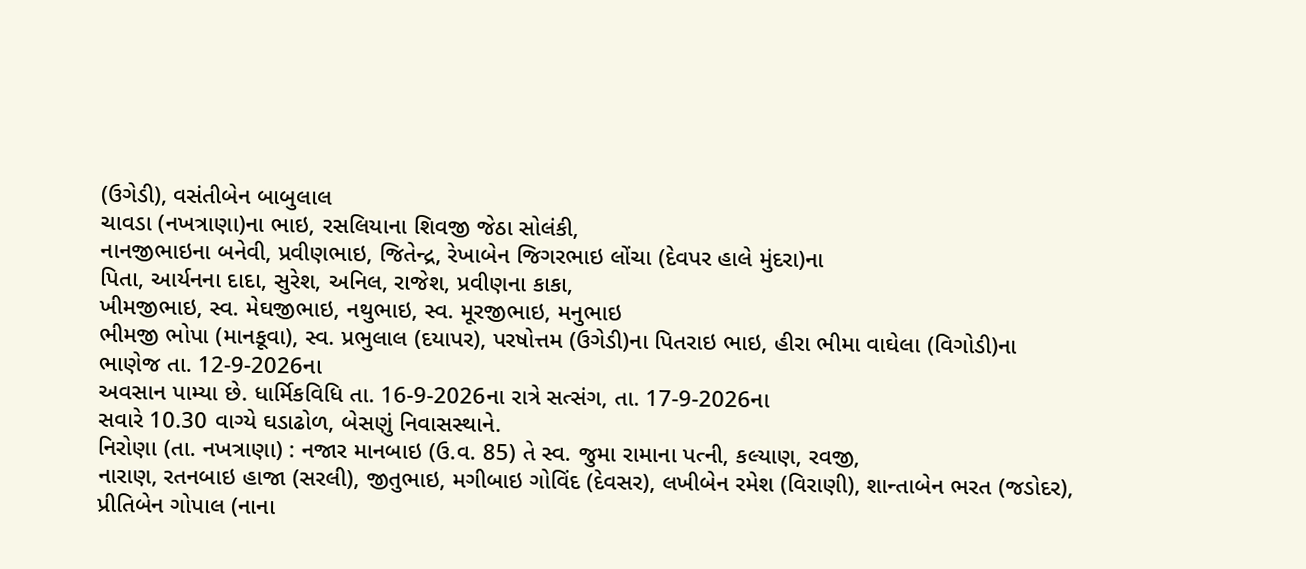(ઉગેડી), વસંતીબેન બાબુલાલ
ચાવડા (નખત્રાણા)ના ભાઇ, રસલિયાના શિવજી જેઠા સોલંકી,
નાનજીભાઇના બનેવી, પ્રવીણભાઇ, જિતેન્દ્ર, રેખાબેન જિગરભાઇ લોંચા (દેવપર હાલે મુંદરા)ના
પિતા, આર્યનના દાદા, સુરેશ, અનિલ, રાજેશ, પ્રવીણના કાકા,
ખીમજીભાઇ, સ્વ. મેઘજીભાઇ, નથુભાઇ, સ્વ. મૂરજીભાઇ, મનુભાઇ
ભીમજી ભોપા (માનકૂવા), સ્વ. પ્રભુલાલ (દયાપર), પરષોત્તમ (ઉગેડી)ના પિતરાઇ ભાઇ, હીરા ભીમા વાઘેલા (વિગોડી)ના
ભાણેજ તા. 12-9-2026ના
અવસાન પામ્યા છે. ધાર્મિકવિધિ તા. 16-9-2026ના રાત્રે સત્સંગ, તા. 17-9-2026ના
સવારે 10.30 વાગ્યે ઘડાઢોળ, બેસણું નિવાસસ્થાને.
નિરોણા (તા. નખત્રાણા) : નજાર માનબાઇ (ઉ.વ. 85) તે સ્વ. જુમા રામાના પત્ની, કલ્યાણ, રવજી,
નારાણ, રતનબાઇ હાજા (સરલી), જીતુભાઇ, મગીબાઇ ગોવિંદ (દેવસર), લખીબેન રમેશ (વિરાણી), શાન્તાબેન ભરત (જડોદર),
પ્રીતિબેન ગોપાલ (નાના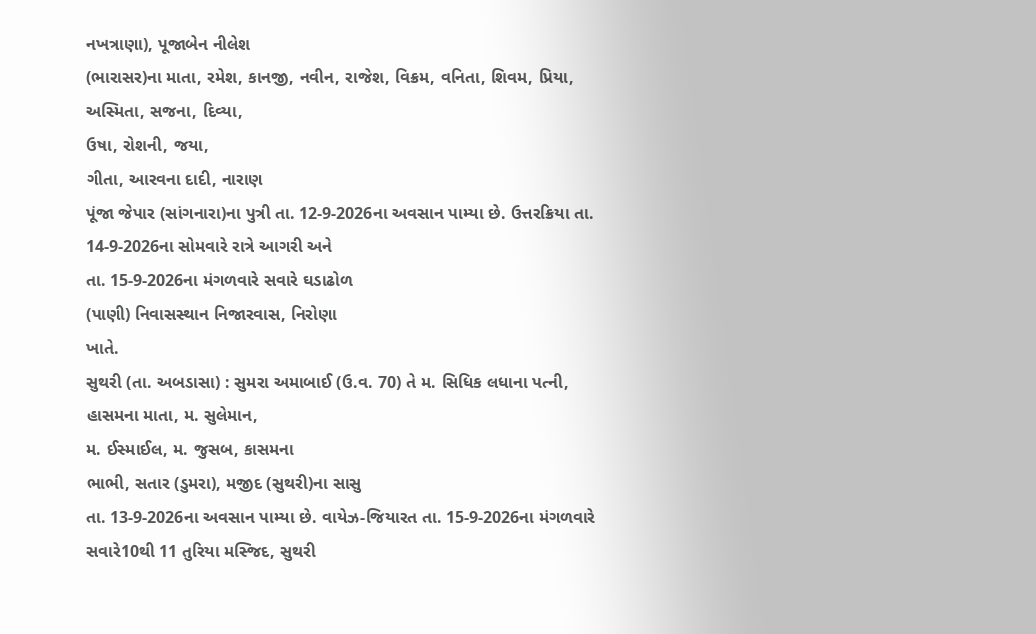નખત્રાણા), પૂજાબેન નીલેશ
(ભારાસર)ના માતા, રમેશ, કાનજી, નવીન, રાજેશ, વિક્રમ, વનિતા, શિવમ, પ્રિયા, અસ્મિતા, સજના, દિવ્યા,
ઉષા, રોશની, જયા,
ગીતા, આરવના દાદી, નારાણ
પૂંજા જેપાર (સાંગનારા)ના પુત્રી તા. 12-9-2026ના અવસાન પામ્યા છે. ઉત્તરક્રિયા તા. 14-9-2026ના સોમવારે રાત્રે આગરી અને
તા. 15-9-2026ના મંગળવારે સવારે ઘડાઢોળ
(પાણી) નિવાસસ્થાન નિજારવાસ, નિરોણા
ખાતે.
સુથરી (તા. અબડાસા) : સુમરા અમાબાઈ (ઉ.વ. 70) તે મ. સિધિક લધાના પત્ની, હાસમના માતા, મ. સુલેમાન,
મ. ઈસ્માઈલ, મ. જુસબ, કાસમના
ભાભી, સતાર (ડુમરા), મજીદ (સુથરી)ના સાસુ
તા. 13-9-2026ના અવસાન પામ્યા છે. વાયેઝ-જિયારત તા. 15-9-2026ના મંગળવારે સવારે10થી 11 તુરિયા મસ્જિદ, સુથરી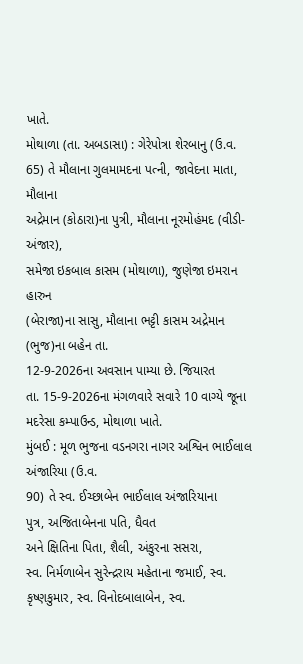ખાતે.
મોથાળા (તા. અબડાસા) : ગેરેપોત્રા શેરબાનુ (ઉ.વ. 65) તે મૌલાના ગુલમામદના પત્ની, જાવેદના માતા, મૌલાના
અદ્રેમાન (કોઠારા)ના પુત્રી, મૌલાના નૂરમોહંમદ (વીડી-અંજાર),
સમેજા ઇકબાલ કાસમ (મોથાળા), જુણેજા ઇમરાન હારુન
(બેરાજા)ના સાસુ, મૌલાના ભટ્ટી કાસમ અદ્રેમાન (ભુજ)ના બહેન તા.
12-9-2026ના અવસાન પામ્યા છે. જિયારત
તા. 15-9-2026ના મંગળવારે સવારે 10 વાગ્યે જૂના મદરેસા કમ્પાઉન્ડ, મોથાળા ખાતે.
મુંબઈ : મૂળ ભુજના વડનગરા નાગર અશ્વિન ભાઈલાલ અંજારિયા (ઉ.વ.
90) તે સ્વ. ઈચ્છાબેન ભાઈલાલ અંજારિયાના
પુત્ર, અજિતાબેનના પતિ, ધૈવત
અને ક્ષિતિના પિતા, શૈલી, અંકુરના સસરા,
સ્વ. નિર્મળાબેન સુરેન્દ્રરાય મહેતાના જમાઈ, સ્વ.
કૃષ્ણકુમાર, સ્વ. વિનોદબાલાબેન, સ્વ.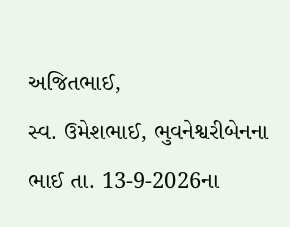અજિતભાઈ,
સ્વ. ઉમેશભાઈ, ભુવનેશ્વરીબેનના ભાઈ તા. 13-9-2026ના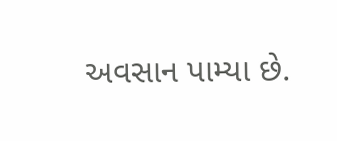અવસાન પામ્યા છે.